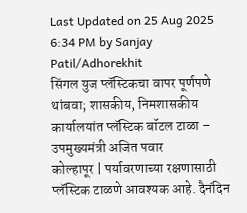Last Updated on 25 Aug 2025 6:34 PM by Sanjay Patil/Adhorekhit
सिंगल युज प्लॅस्टिकचा वापर पूर्णपणे थांबवा; शासकीय, निमशासकीय कार्यालयांत प्लॅस्टिक बॉटल टाळा – उपमुख्यमंत्री अजित पवार
कोल्हापूर | पर्यावरणाच्या रक्षणासाठी प्लॅस्टिक टाळणे आवश्यक आहे. दैनंदिन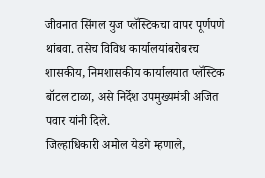जीवनात सिंगल युज प्लॅस्टिकचा वापर पूर्णपणे थांबवा. तसेच विविध कार्यालयांबरोबरच शासकीय, निमशासकीय कार्यालयात प्लॅस्टिक बॉटल टाळा, असे निर्देश उपमुख्यमंत्री अजित पवार यांनी दिले.
जिल्हाधिकारी अमोल येडगे म्हणाले,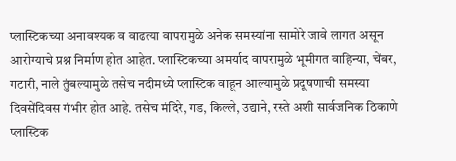प्लास्टिकच्या अनावश्यक व वाढत्या वापरामुळे अनेक समस्यांना सामोरे जावे लागत असून आरोग्याचे प्रश्न निर्माण होत आहेत. प्लास्टिकच्या अमर्याद वापरामुळे भूमीगत वाहिन्या, चेंबर, गटारी, नाले तुंबल्यामुळे तसेच नदीमध्ये प्लास्टिक वाहून आल्यामुळे प्रदूषणाची समस्या दिवसेंदिवस गंभीर होत आहे. तसेच मंदिरे, गड, किल्ले, उद्याने, रस्ते अशी सार्वजनिक ठिकाणे प्लास्टिक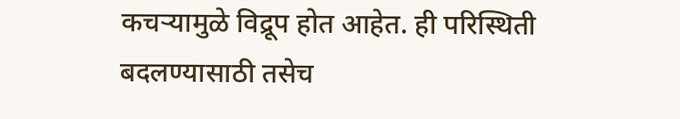कचऱ्यामुळे विद्रूप होत आहेत. ही परिस्थिती बदलण्यासाठी तसेच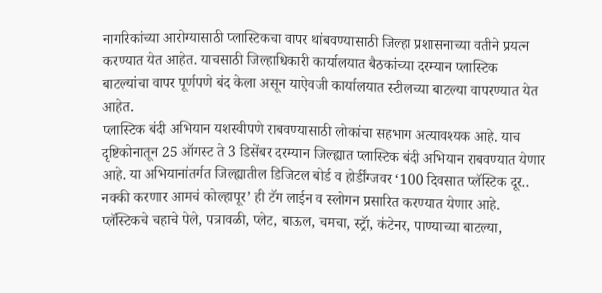नागरिकांच्या आरोग्यासाठी प्लास्टिकचा वापर थांबवण्यासाठी जिल्हा प्रशासनाच्या वतीने प्रयत्न करण्यात येत आहेत. याचसाठी जिल्हाधिकारी कार्यालयात बैठकांच्या दरम्यान प्लास्टिक बाटल्यांचा वापर पूर्णपणे बंद केला असून याऐवजी कार्यालयात स्टीलच्या बाटल्या वापरण्यात येत आहेत.
प्लास्टिक बंदी अभियान यशस्वीपणे राबवण्यासाठी लोकांचा सहभाग अत्यावश्यक आहे. याच दृष्टिकोनातून 25 ऑगस्ट ते 3 डिसेंबर दरम्यान जिल्ह्यात प्लास्टिक बंदी अभियान राबवण्यात येणार आहे. या अभियानांतर्गत जिल्ह्यातील डिजिटल बोर्ड व होर्डींग्जवर ‘100 दिवसात प्लॅस्टिक दूर.. नक्की करणार आमचं कोल्हापूर’ ही टॅग लाईन व स्लोगन प्रसारित करण्यात येणार आहे. प्लॅस्टिकचे चहाचे पेले, पत्रावळी, प्लेट, बाऊल, चमचा, स्ट्रॅा, कंटेनर, पाण्याच्या बाटल्या,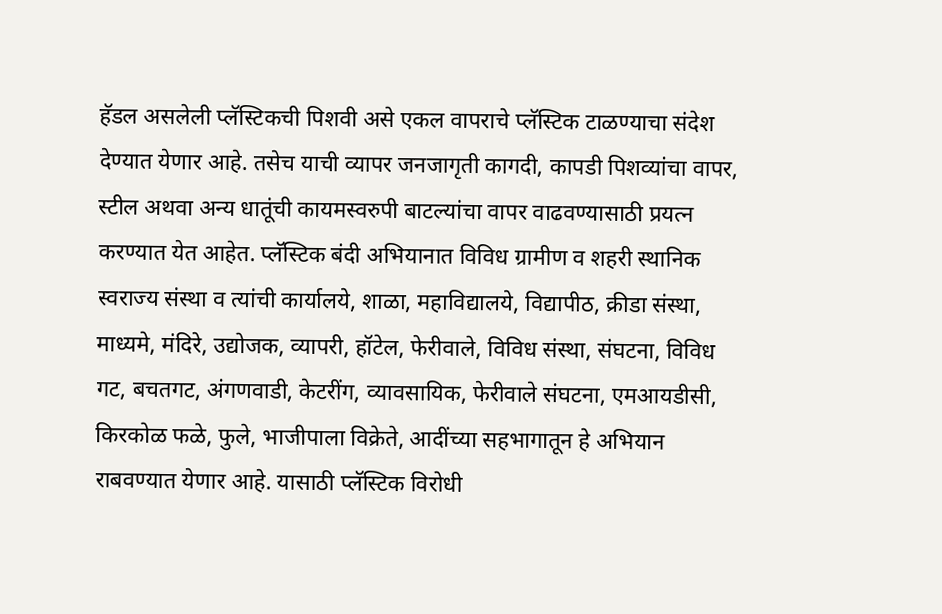हॅडल असलेली प्लॅस्टिकची पिशवी असे एकल वापराचे प्लॅस्टिक टाळण्याचा संदेश देण्यात येणार आहे. तसेच याची व्यापर जनजागृती कागदी, कापडी पिशव्यांचा वापर, स्टील अथवा अन्य धातूंची कायमस्वरुपी बाटल्यांचा वापर वाढवण्यासाठी प्रयत्न करण्यात येत आहेत. प्लॅस्टिक बंदी अभियानात विविध ग्रामीण व शहरी स्थानिक स्वराज्य संस्था व त्यांची कार्यालये, शाळा, महाविद्यालये, विद्यापीठ, क्रीडा संस्था, माध्यमे, मंदिरे, उद्योजक, व्यापरी, हॉटेल, फेरीवाले, विविध संस्था, संघटना, विविध गट, बचतगट, अंगणवाडी, केटरींग, व्यावसायिक, फेरीवाले संघटना, एमआयडीसी, किरकोळ फळे, फुले, भाजीपाला विक्रेते, आदींच्या सहभागातून हे अभियान राबवण्यात येणार आहे. यासाठी प्लॅस्टिक विरोधी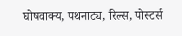घोषवाक्य, पथनाट्य, रिल्स, पोस्टर्स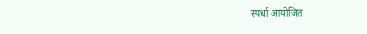स्पर्धा आयोजित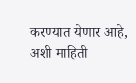करण्यात येणार आहे, अशी माहिती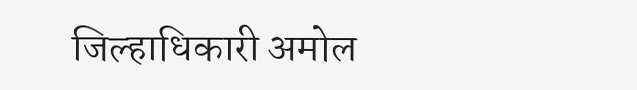जिल्हाधिकारी अमोल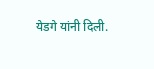येडगे यांनी दिली.